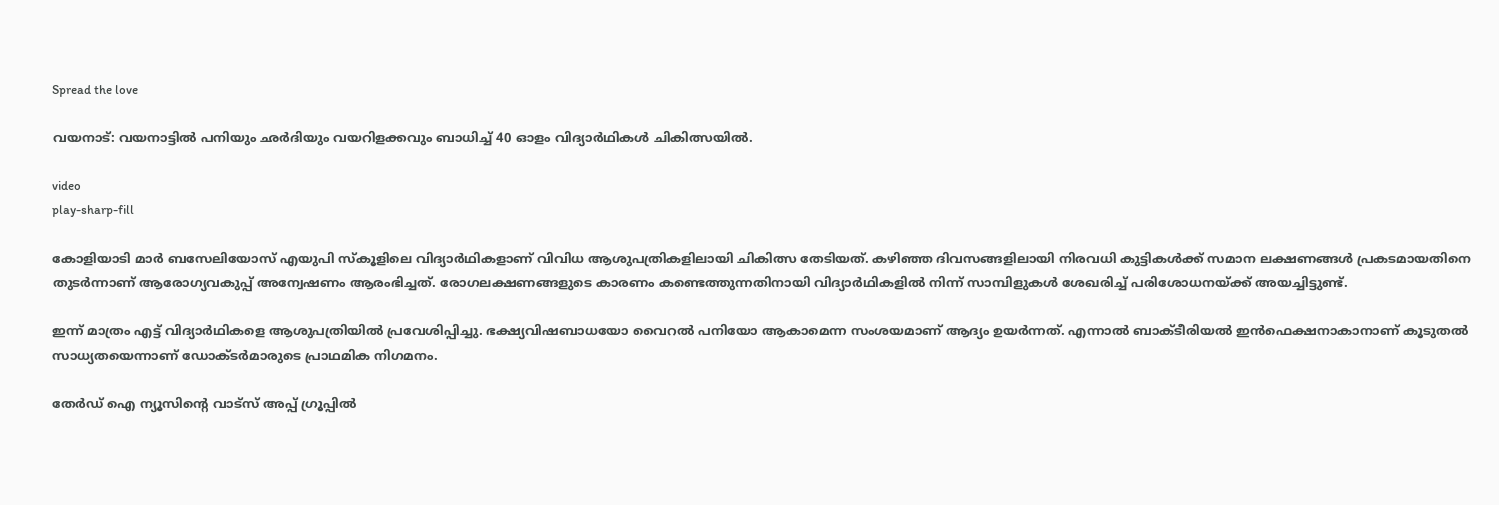Spread the love

വയനാട്: വയനാട്ടില്‍ പനിയും ഛർദിയും വയറിളക്കവും ബാധിച്ച്‌ 40 ഓളം വിദ്യാർഥികള്‍ ചികിത്സയില്‍.

video
play-sharp-fill

കോളിയാടി മാർ ബസേലിയോസ് എയുപി സ്കൂളിലെ വിദ്യാർഥികളാണ് വിവിധ ആശുപത്രികളിലായി ചികിത്സ തേടിയത്. കഴിഞ്ഞ ദിവസങ്ങളിലായി നിരവധി കുട്ടികള്‍ക്ക് സമാന ലക്ഷണങ്ങള്‍ പ്രകടമായതിനെ തുടർന്നാണ് ആരോഗ്യവകുപ്പ് അന്വേഷണം ആരംഭിച്ചത്. രോഗലക്ഷണങ്ങളുടെ കാരണം കണ്ടെത്തുന്നതിനായി വിദ്യാർഥികളില്‍ നിന്ന് സാമ്പിളുകള്‍ ശേഖരിച്ച്‌ പരിശോധനയ്ക്ക് അയച്ചിട്ടുണ്ട്.

ഇന്ന് മാത്രം എട്ട് വിദ്യാർഥികളെ ആശുപത്രിയില്‍ പ്രവേശിപ്പിച്ചു. ഭക്ഷ്യവിഷബാധയോ വൈറല്‍ പനിയോ ആകാമെന്ന സംശയമാണ് ആദ്യം ഉയർന്നത്. എന്നാല്‍ ബാക്ടീരിയല്‍ ഇൻഫെക്ഷനാകാനാണ് കൂടുതല്‍ സാധ്യതയെന്നാണ് ഡോക്ടർമാരുടെ പ്രാഥമിക നിഗമനം.

തേർഡ് ഐ ന്യൂസിന്റെ വാട്സ് അപ്പ് ഗ്രൂപ്പിൽ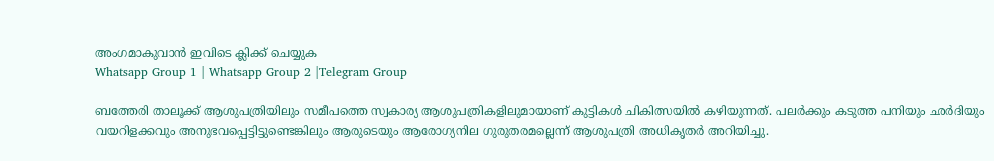അംഗമാകുവാൻ ഇവിടെ ക്ലിക്ക് ചെയ്യുക
Whatsapp Group 1 | Whatsapp Group 2 |Telegram Group

ബത്തേരി താലൂക്ക് ആശുപത്രിയിലും സമീപത്തെ സ്വകാര്യ ആശുപത്രികളിലുമായാണ് കുട്ടികള്‍ ചികിത്സയില്‍ കഴിയുന്നത്. പലർക്കും കടുത്ത പനിയും ഛർദിയും വയറിളക്കവും അനുഭവപ്പെട്ടിട്ടുണ്ടെങ്കിലും ആരുടെയും ആരോഗ്യനില ഗുരുതരമല്ലെന്ന് ആശുപത്രി അധികൃതർ അറിയിച്ചു.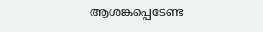ആശങ്കപ്പെടേണ്ട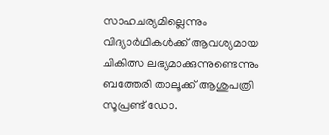സാഹചര്യമില്ലെന്നും വിദ്യാർഥികള്‍ക്ക് ആവശ്യമായ ചികിത്സ ലഭ്യമാക്കുന്നുണ്ടെന്നും ബത്തേരി താലൂക്ക് ആശുപത്രി സൂപ്രണ്ട് ഡോ.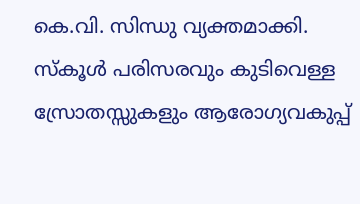കെ.വി. സിന്ധു വ്യക്തമാക്കി. സ്കൂള്‍ പരിസരവും കുടിവെള്ള സ്രോതസ്സുകളും ആരോഗ്യവകുപ്പ്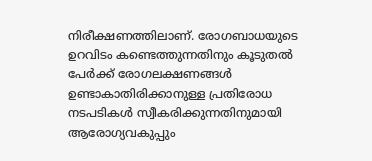നിരീക്ഷണത്തിലാണ്. രോഗബാധയുടെ ഉറവിടം കണ്ടെത്തുന്നതിനും കൂടുതല്‍ പേർക്ക് രോഗലക്ഷണങ്ങള്‍ ഉണ്ടാകാതിരിക്കാനുള്ള പ്രതിരോധ നടപടികള്‍ സ്വീകരിക്കുന്നതിനുമായി ആരോഗ്യവകുപ്പും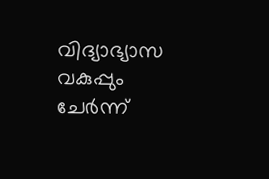വിദ്യാഭ്യാസ വകുപ്പും ചേർന്ന്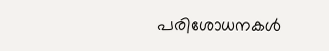പരിശോധനകള്‍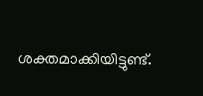ശക്തമാക്കിയിട്ടുണ്ട്.